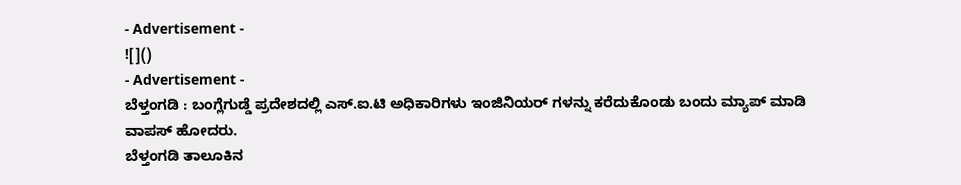- Advertisement -
![]()
- Advertisement -
ಬೆಳ್ತಂಗಡಿ : ಬಂಗ್ಲೆಗುಡ್ಡೆ ಪ್ರದೇಶದಲ್ಲಿ ಎಸ್.ಐ.ಟಿ ಅಧಿಕಾರಿಗಳು ಇಂಜಿನಿಯರ್ ಗಳನ್ನು ಕರೆದುಕೊಂಡು ಬಂದು ಮ್ಯಾಪ್ ಮಾಡಿ ವಾಪಸ್ ಹೋದರು.
ಬೆಳ್ತಂಗಡಿ ತಾಲೂಕಿನ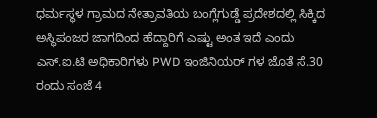ಧರ್ಮಸ್ಥಳ ಗ್ರಾಮದ ನೇತ್ರಾವತಿಯ ಬಂಗ್ಲೆಗುಡ್ಡೆ ಪ್ರದೇಶದಲ್ಲಿ ಸಿಕ್ಕಿದ ಅಸ್ಥಿಪಂಜರ ಜಾಗದಿಂದ ಹೆದ್ದಾರಿಗೆ ಎಷ್ಟು ಅಂತ ಇದೆ ಎಂದು ಎಸ್.ಐ.ಟಿ ಅಧಿಕಾರಿಗಳು PWD ಇಂಜಿನಿಯರ್ ಗಳ ಜೊತೆ ಸೆ.30 ರಂದು ಸಂಜೆ 4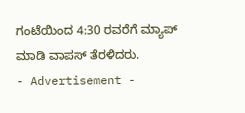ಗಂಟೆಯಿಂದ 4:30 ರವರೆಗೆ ಮ್ಯಾಪ್ ಮಾಡಿ ವಾಪಸ್ ತೆರಳಿದರು.
- Advertisement -